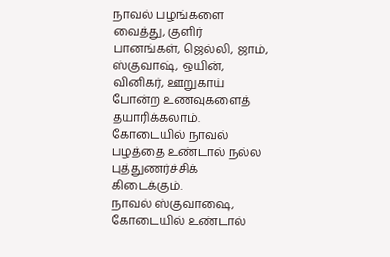நாவல் பழங்களை வைத்து, குளிர் பானங்கள், ஜெல்லி, ஜாம், ஸ்குவாஷ், ஒயின், வினிகர், ஊறுகாய் போன்ற உணவுகளைத் தயாரிக்கலாம். கோடையில் நாவல் பழத்தை உண்டால் நல்ல புத்துணர்ச்சிக் கிடைக்கும்.
நாவல் ஸ்குவாஷை, கோடையில் உண்டால்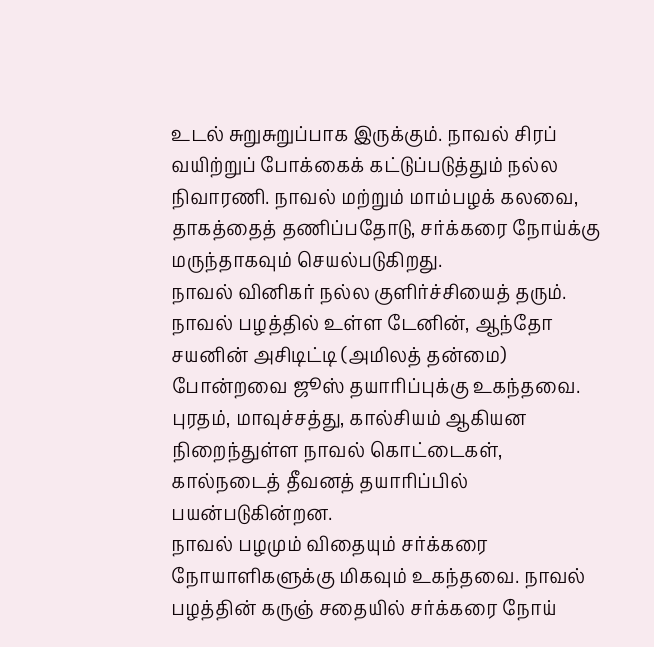உடல் சுறுசுறுப்பாக இருக்கும். நாவல் சிரப் வயிற்றுப் போக்கைக் கட்டுப்படுத்தும் நல்ல நிவாரணி. நாவல் மற்றும் மாம்பழக் கலவை, தாகத்தைத் தணிப்பதோடு, சர்க்கரை நோய்க்கு மருந்தாகவும் செயல்படுகிறது.
நாவல் வினிகர் நல்ல குளிர்ச்சியைத் தரும். நாவல் பழத்தில் உள்ள டேனின், ஆந்தோ சயனின் அசிடிட்டி (அமிலத் தன்மை) போன்றவை ஜூஸ் தயாரிப்புக்கு உகந்தவை. புரதம், மாவுச்சத்து, கால்சியம் ஆகியன நிறைந்துள்ள நாவல் கொட்டைகள், கால்நடைத் தீவனத் தயாரிப்பில் பயன்படுகின்றன.
நாவல் பழமும் விதையும் சர்க்கரை நோயாளிகளுக்கு மிகவும் உகந்தவை. நாவல் பழத்தின் கருஞ் சதையில் சர்க்கரை நோய்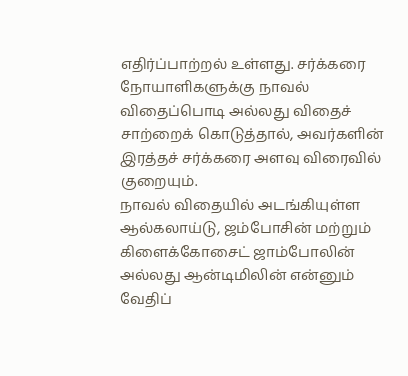எதிர்ப்பாற்றல் உள்ளது. சர்க்கரை நோயாளிகளுக்கு நாவல் விதைப்பொடி அல்லது விதைச் சாற்றைக் கொடுத்தால், அவர்களின் இரத்தச் சர்க்கரை அளவு விரைவில் குறையும்.
நாவல் விதையில் அடங்கியுள்ள ஆல்கலாய்டு, ஜம்போசின் மற்றும் கிளைக்கோசைட் ஜாம்போலின் அல்லது ஆன்டிமிலின் என்னும் வேதிப்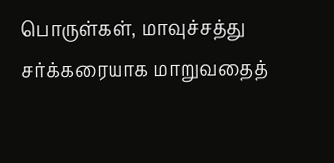பொருள்கள், மாவுச்சத்து சர்க்கரையாக மாறுவதைத்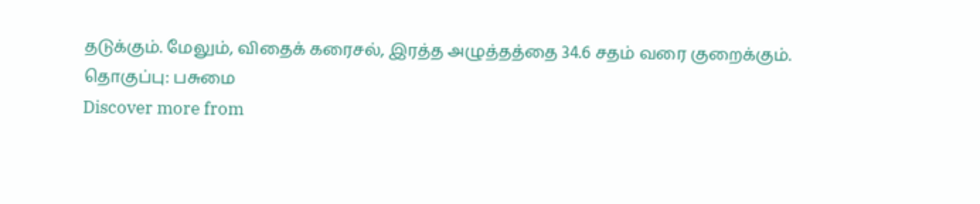தடுக்கும். மேலும், விதைக் கரைசல், இரத்த அழுத்தத்தை 34.6 சதம் வரை குறைக்கும்.
தொகுப்பு: பசுமை
Discover more from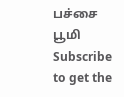பச்சை பூமி
Subscribe to get the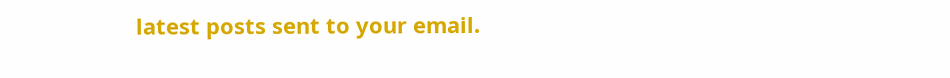latest posts sent to your email.